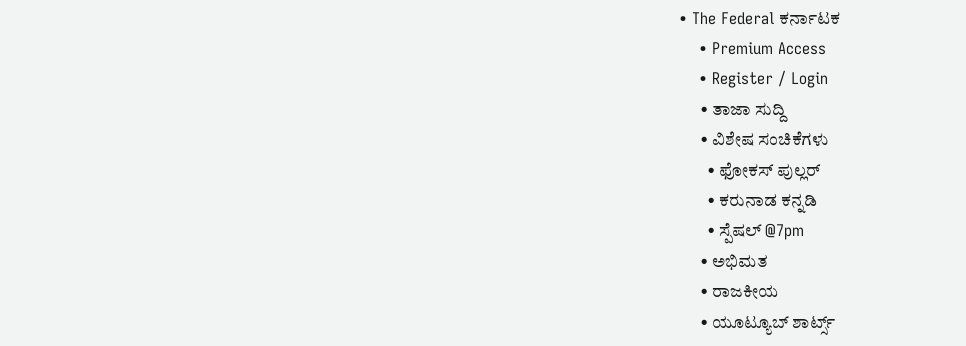• The Federal ಕರ್ನಾಟಕ
    • Premium Access
    • Register / Login
      • ತಾಜಾ ಸುದ್ದಿ
      • ವಿಶೇಷ ಸಂಚಿಕೆಗಳು
        • ಫೋಕಸ್‌ ಪುಲ್ಲರ್‌
        • ಕರುನಾಡ ಕನ್ನಡಿ
        • ಸ್ಪೆಷಲ್‌ @7pm
      • ಅಭಿಮತ
      • ರಾಜಕೀಯ
      • ಯೂಟ್ಯೂಬ್‌ ಶಾರ್ಟ್ಸ್‌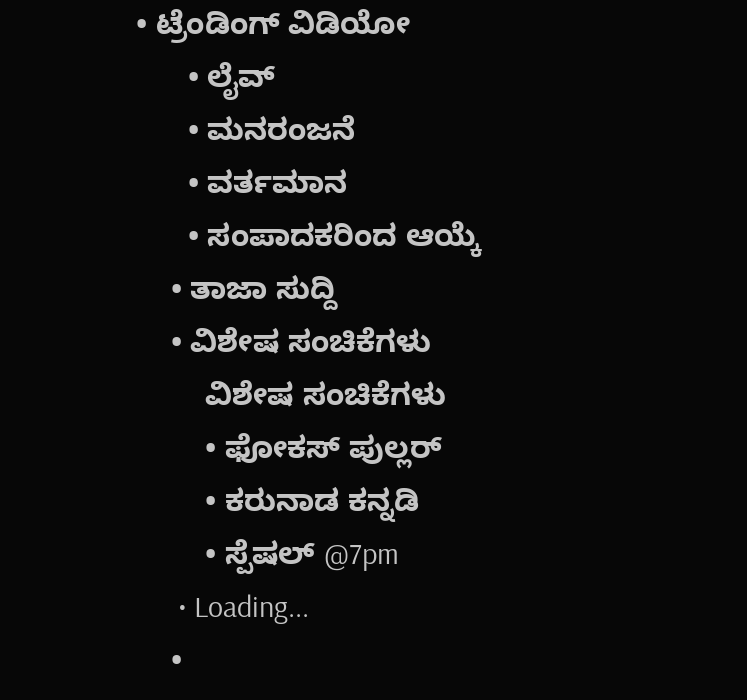• ಟ್ರೆಂಡಿಂಗ್‌ ವಿಡಿಯೋ
      • ಲೈವ್‌
      • ಮನರಂಜನೆ
      • ವರ್ತಮಾನ
      • ಸಂಪಾದಕರಿಂದ ಆಯ್ಕೆ
    • ತಾಜಾ ಸುದ್ದಿ
    • ವಿಶೇಷ ಸಂಚಿಕೆಗಳು
        ವಿಶೇಷ ಸಂಚಿಕೆಗಳು
        • ಫೋಕಸ್‌ ಪುಲ್ಲರ್‌
        • ಕರುನಾಡ ಕನ್ನಡಿ
        • ಸ್ಪೆಷಲ್‌ @7pm
      • Loading...
    •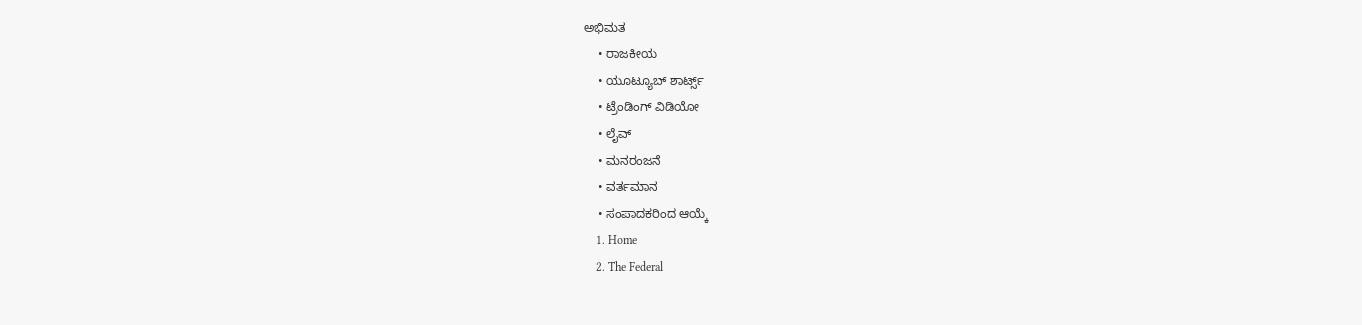ಅಭಿಮತ
    • ರಾಜಕೀಯ
    • ಯೂಟ್ಯೂಬ್‌ ಶಾರ್ಟ್ಸ್‌
    • ಟ್ರೆಂಡಿಂಗ್‌ ವಿಡಿಯೋ
    • ಲೈವ್‌
    • ಮನರಂಜನೆ
    • ವರ್ತಮಾನ
    • ಸಂಪಾದಕರಿಂದ ಆಯ್ಕೆ
    1. Home
    2. The Federal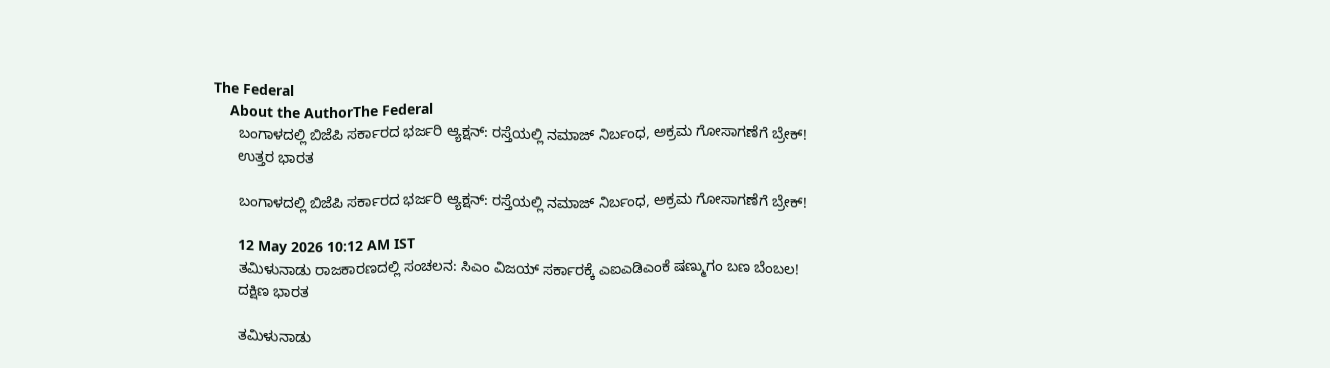The Federal
    About the AuthorThe Federal
      ಬಂಗಾಳದಲ್ಲಿ ಬಿಜೆಪಿ ಸರ್ಕಾರದ ಭರ್ಜರಿ ಆ್ಯಕ್ಷನ್: ರಸ್ತೆಯಲ್ಲಿ ನಮಾಜ್ ನಿರ್ಬಂಧ, ಅಕ್ರಮ ಗೋಸಾಗಣೆಗೆ ಬ್ರೇಕ್!
      ಉತ್ತರ ಭಾರತ

      ಬಂಗಾಳದಲ್ಲಿ ಬಿಜೆಪಿ ಸರ್ಕಾರದ ಭರ್ಜರಿ ಆ್ಯಕ್ಷನ್: ರಸ್ತೆಯಲ್ಲಿ ನಮಾಜ್ ನಿರ್ಬಂಧ, ಅಕ್ರಮ ಗೋಸಾಗಣೆಗೆ ಬ್ರೇಕ್!

      12 May 2026 10:12 AM IST
      ತಮಿಳುನಾಡು ರಾಜಕಾರಣದಲ್ಲಿ ಸಂಚಲನ: ಸಿಎಂ ವಿಜಯ್ ಸರ್ಕಾರಕ್ಕೆ ಎಐಎಡಿಎಂಕೆ ಷಣ್ಮುಗಂ ಬಣ ಬೆಂಬಲ!
      ದಕ್ಷಿಣ ಭಾರತ

      ತಮಿಳುನಾಡು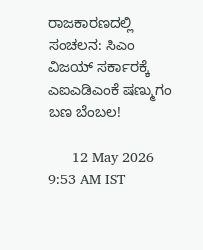ರಾಜಕಾರಣದಲ್ಲಿ ಸಂಚಲನ: ಸಿಎಂ ವಿಜಯ್ ಸರ್ಕಾರಕ್ಕೆ ಎಐಎಡಿಎಂಕೆ ಷಣ್ಮುಗಂ ಬಣ ಬೆಂಬಲ!

      12 May 2026 9:53 AM IST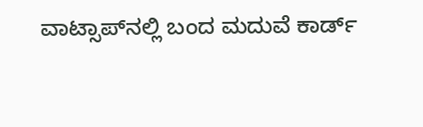ವಾಟ್ಸಾಪ್‌ನಲ್ಲಿ ಬಂದ ಮದುವೆ ಕಾರ್ಡ್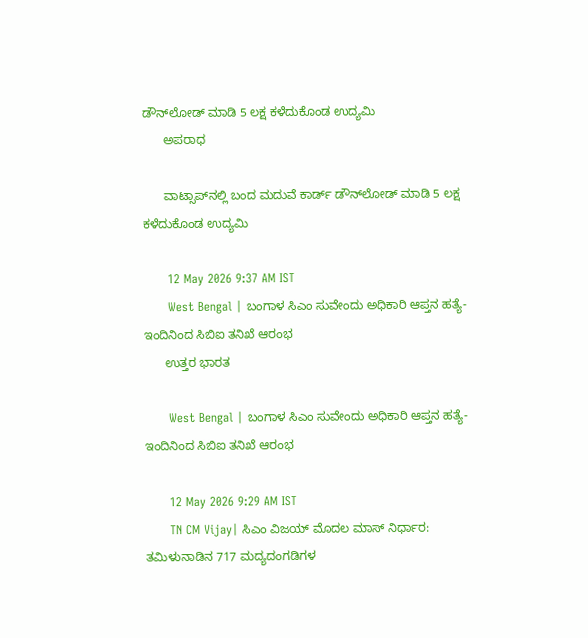ಡೌನ್‌ಲೋಡ್ ಮಾಡಿ 5 ಲಕ್ಷ ಕಳೆದುಕೊಂಡ ಉದ್ಯಮಿ
      ಅಪರಾಧ

      ವಾಟ್ಸಾಪ್‌ನಲ್ಲಿ ಬಂದ ಮದುವೆ ಕಾರ್ಡ್ ಡೌನ್‌ಲೋಡ್ ಮಾಡಿ 5 ಲಕ್ಷ ಕಳೆದುಕೊಂಡ ಉದ್ಯಮಿ

      12 May 2026 9:37 AM IST
      West Bengal | ಬಂಗಾಳ ಸಿಎಂ ಸುವೇಂದು ಅಧಿಕಾರಿ ಆಪ್ತನ ಹತ್ಯೆ- ಇಂದಿನಿಂದ ಸಿಬಿಐ ತನಿಖೆ ಆರಂಭ
      ಉತ್ತರ ಭಾರತ

      West Bengal | ಬಂಗಾಳ ಸಿಎಂ ಸುವೇಂದು ಅಧಿಕಾರಿ ಆಪ್ತನ ಹತ್ಯೆ- ಇಂದಿನಿಂದ ಸಿಬಿಐ ತನಿಖೆ ಆರಂಭ

      12 May 2026 9:29 AM IST
      TN CM Vijay| ಸಿಎಂ ವಿಜಯ್ ಮೊದಲ ಮಾಸ್ ನಿರ್ಧಾರ: ತಮಿಳುನಾಡಿನ 717 ಮದ್ಯದಂಗಡಿಗಳ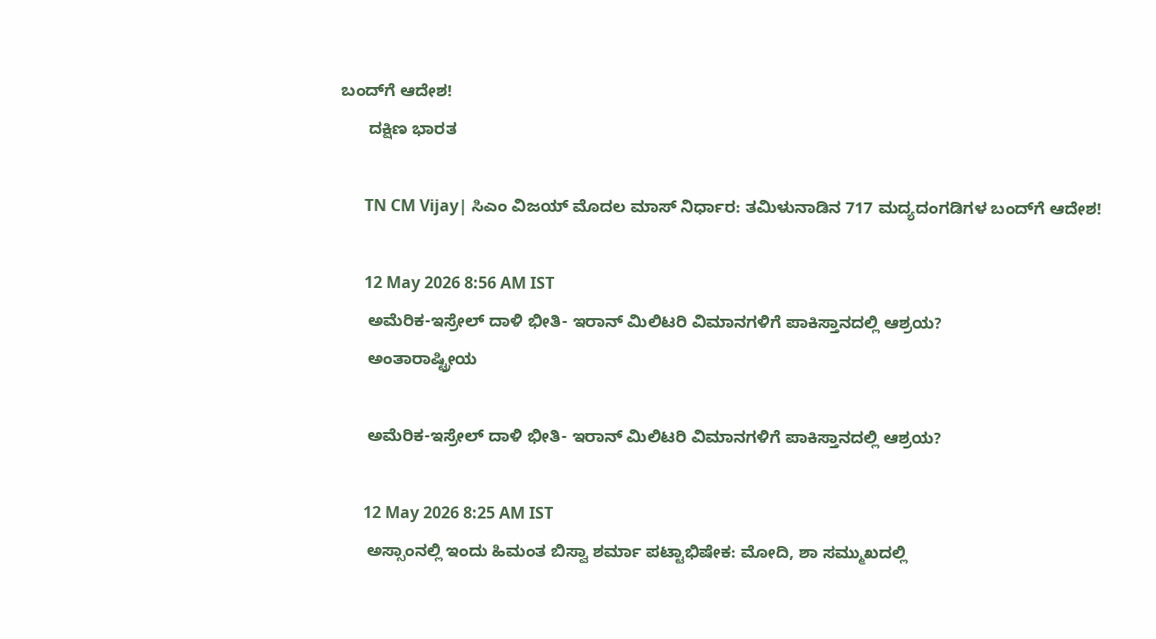ಬಂದ್‌ಗೆ ಆದೇಶ!
      ದಕ್ಷಿಣ ಭಾರತ

      TN CM Vijay| ಸಿಎಂ ವಿಜಯ್ ಮೊದಲ ಮಾಸ್ ನಿರ್ಧಾರ: ತಮಿಳುನಾಡಿನ 717 ಮದ್ಯದಂಗಡಿಗಳ ಬಂದ್‌ಗೆ ಆದೇಶ!

      12 May 2026 8:56 AM IST
      ಅಮೆರಿಕ-ಇಸ್ರೇಲ್ ದಾಳಿ ಭೀತಿ- ಇರಾನ್ ಮಿಲಿಟರಿ ವಿಮಾನಗಳಿಗೆ ಪಾಕಿಸ್ತಾನದಲ್ಲಿ ಆಶ್ರಯ?
      ಅಂತಾರಾಷ್ಟ್ರೀಯ

      ಅಮೆರಿಕ-ಇಸ್ರೇಲ್ ದಾಳಿ ಭೀತಿ- ಇರಾನ್ ಮಿಲಿಟರಿ ವಿಮಾನಗಳಿಗೆ ಪಾಕಿಸ್ತಾನದಲ್ಲಿ ಆಶ್ರಯ?

      12 May 2026 8:25 AM IST
      ಅಸ್ಸಾಂನಲ್ಲಿ ಇಂದು ಹಿಮಂತ ಬಿಸ್ವಾ ಶರ್ಮಾ ಪಟ್ಟಾಭಿಷೇಕ: ಮೋದಿ, ಶಾ ಸಮ್ಮುಖದಲ್ಲಿ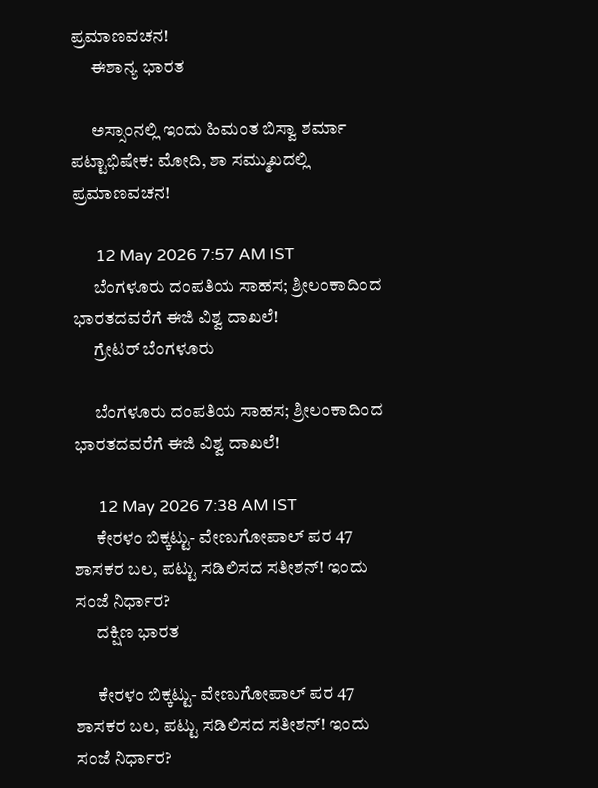ಪ್ರಮಾಣವಚನ!
      ಈಶಾನ್ಯ ಭಾರತ

      ಅಸ್ಸಾಂನಲ್ಲಿ ಇಂದು ಹಿಮಂತ ಬಿಸ್ವಾ ಶರ್ಮಾ ಪಟ್ಟಾಭಿಷೇಕ: ಮೋದಿ, ಶಾ ಸಮ್ಮುಖದಲ್ಲಿ ಪ್ರಮಾಣವಚನ!

      12 May 2026 7:57 AM IST
      ಬೆಂಗಳೂರು ದಂಪತಿಯ ಸಾಹಸ; ಶ್ರೀಲಂಕಾದಿಂದ ಭಾರತದವರೆಗೆ ಈಜಿ ವಿಶ್ವ ದಾಖಲೆ!
      ಗ್ರೇಟರ್ ಬೆಂಗಳೂರು

      ಬೆಂಗಳೂರು ದಂಪತಿಯ ಸಾಹಸ; ಶ್ರೀಲಂಕಾದಿಂದ ಭಾರತದವರೆಗೆ ಈಜಿ ವಿಶ್ವ ದಾಖಲೆ!

      12 May 2026 7:38 AM IST
      ಕೇರಳಂ ಬಿಕ್ಕಟ್ಟು- ವೇಣುಗೋಪಾಲ್ ಪರ 47 ಶಾಸಕರ ಬಲ, ಪಟ್ಟು ಸಡಿಲಿಸದ ಸತೀಶನ್! ಇಂದು ಸಂಜೆ ನಿರ್ಧಾರ?
      ದಕ್ಷಿಣ ಭಾರತ

      ಕೇರಳಂ ಬಿಕ್ಕಟ್ಟು- ವೇಣುಗೋಪಾಲ್ ಪರ 47 ಶಾಸಕರ ಬಲ, ಪಟ್ಟು ಸಡಿಲಿಸದ ಸತೀಶನ್! ಇಂದು ಸಂಜೆ ನಿರ್ಧಾರ?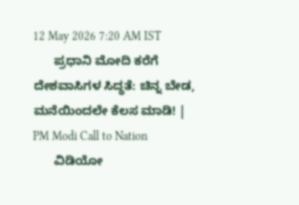12 May 2026 7:20 AM IST
      ಪ್ರಧಾನಿ ಮೋದಿ ಕರೆಗೆ ದೇಶವಾಸಿಗಳ ಸಿದ್ಧತೆ: ಚಿನ್ನ ಬೇಡ, ಮನೆಯಿಂದಲೇ ಕೆಲಸ ಮಾಡಿ! | PM Modi Call to Nation
      ವಿಡಿಯೋ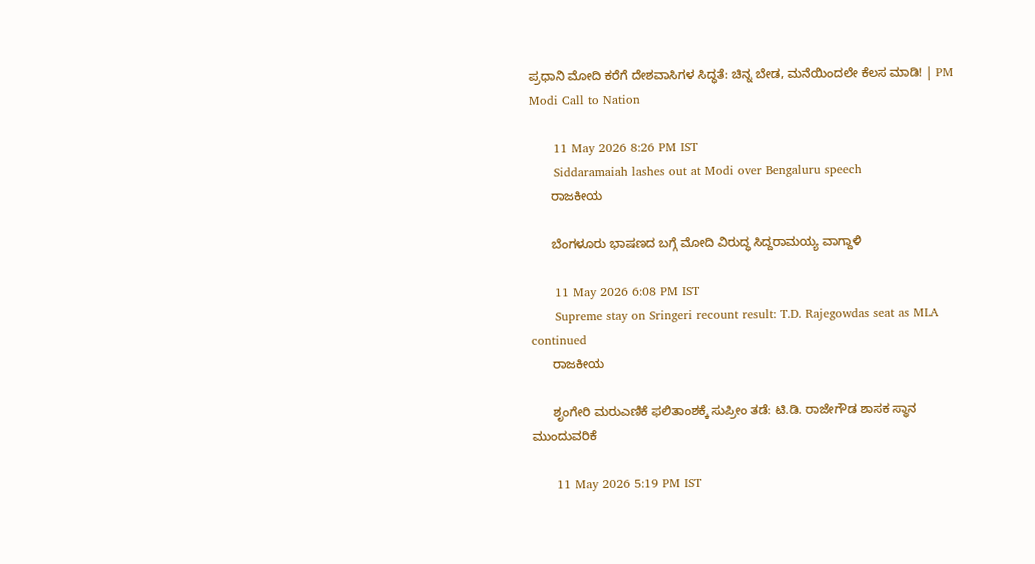ಪ್ರಧಾನಿ ಮೋದಿ ಕರೆಗೆ ದೇಶವಾಸಿಗಳ ಸಿದ್ಧತೆ: ಚಿನ್ನ ಬೇಡ, ಮನೆಯಿಂದಲೇ ಕೆಲಸ ಮಾಡಿ! | PM Modi Call to Nation

      11 May 2026 8:26 PM IST
      Siddaramaiah lashes out at Modi over Bengaluru speech
      ರಾಜಕೀಯ

      ಬೆಂಗಳೂರು ಭಾಷಣದ ಬಗ್ಗೆ ಮೋದಿ ವಿರುದ್ಧ ಸಿದ್ದರಾಮಯ್ಯ ವಾಗ್ದಾಳಿ

      11 May 2026 6:08 PM IST
      Supreme stay on Sringeri recount result: T.D. Rajegowdas seat as MLA continued
      ರಾಜಕೀಯ

      ಶೃಂಗೇರಿ ಮರುಎಣಿಕೆ ಫಲಿತಾಂಶಕ್ಕೆ ಸುಪ್ರೀಂ ತಡೆ: ಟಿ.ಡಿ. ರಾಜೇಗೌಡ ಶಾಸಕ ಸ್ಥಾನ ಮುಂದುವರಿಕೆ

      11 May 2026 5:19 PM IST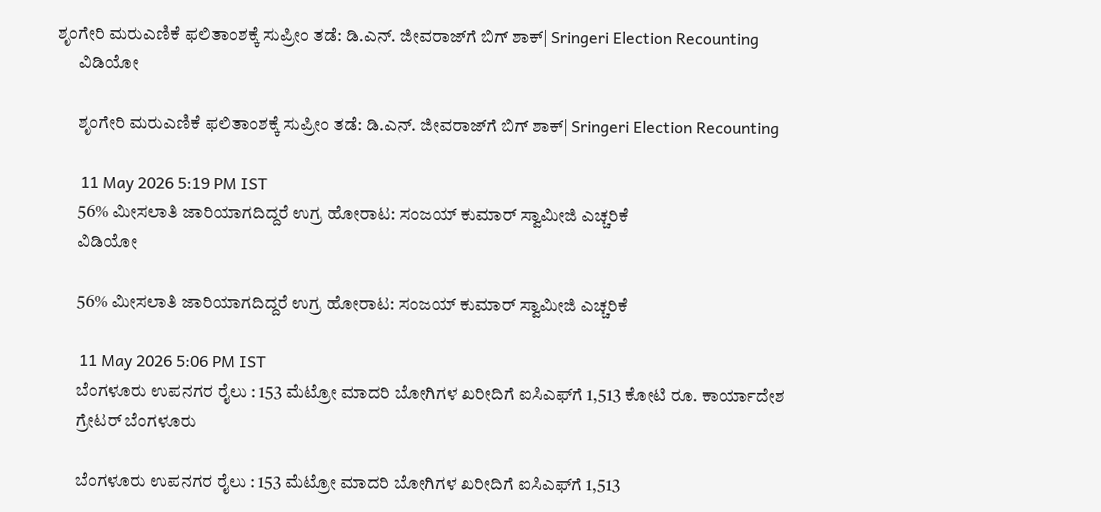ಶೃಂಗೇರಿ ಮರುಎಣಿಕೆ ಫಲಿತಾಂಶಕ್ಕೆ ಸುಪ್ರೀಂ ತಡೆ: ಡಿ.ಎನ್. ಜೀವರಾಜ್‌ಗೆ ಬಿಗ್ ಶಾಕ್| Sringeri Election Recounting
      ವಿಡಿಯೋ

      ಶೃಂಗೇರಿ ಮರುಎಣಿಕೆ ಫಲಿತಾಂಶಕ್ಕೆ ಸುಪ್ರೀಂ ತಡೆ: ಡಿ.ಎನ್. ಜೀವರಾಜ್‌ಗೆ ಬಿಗ್ ಶಾಕ್| Sringeri Election Recounting

      11 May 2026 5:19 PM IST
      56% ಮೀಸಲಾತಿ ಜಾರಿಯಾಗದಿದ್ದರೆ ಉಗ್ರ ಹೋರಾಟ: ಸಂಜಯ್ ಕುಮಾರ್ ಸ್ವಾಮೀಜಿ ಎಚ್ಚರಿಕೆ
      ವಿಡಿಯೋ

      56% ಮೀಸಲಾತಿ ಜಾರಿಯಾಗದಿದ್ದರೆ ಉಗ್ರ ಹೋರಾಟ: ಸಂಜಯ್ ಕುಮಾರ್ ಸ್ವಾಮೀಜಿ ಎಚ್ಚರಿಕೆ

      11 May 2026 5:06 PM IST
      ಬೆಂಗಳೂರು ಉಪನಗರ ರೈಲು : 153 ಮೆಟ್ರೋ ಮಾದರಿ ಬೋಗಿಗಳ ಖರೀದಿಗೆ ಐಸಿಎಫ್‌ಗೆ 1,513 ಕೋಟಿ ರೂ. ಕಾರ್ಯಾದೇಶ
      ಗ್ರೇಟರ್ ಬೆಂಗಳೂರು

      ಬೆಂಗಳೂರು ಉಪನಗರ ರೈಲು : 153 ಮೆಟ್ರೋ ಮಾದರಿ ಬೋಗಿಗಳ ಖರೀದಿಗೆ ಐಸಿಎಫ್‌ಗೆ 1,513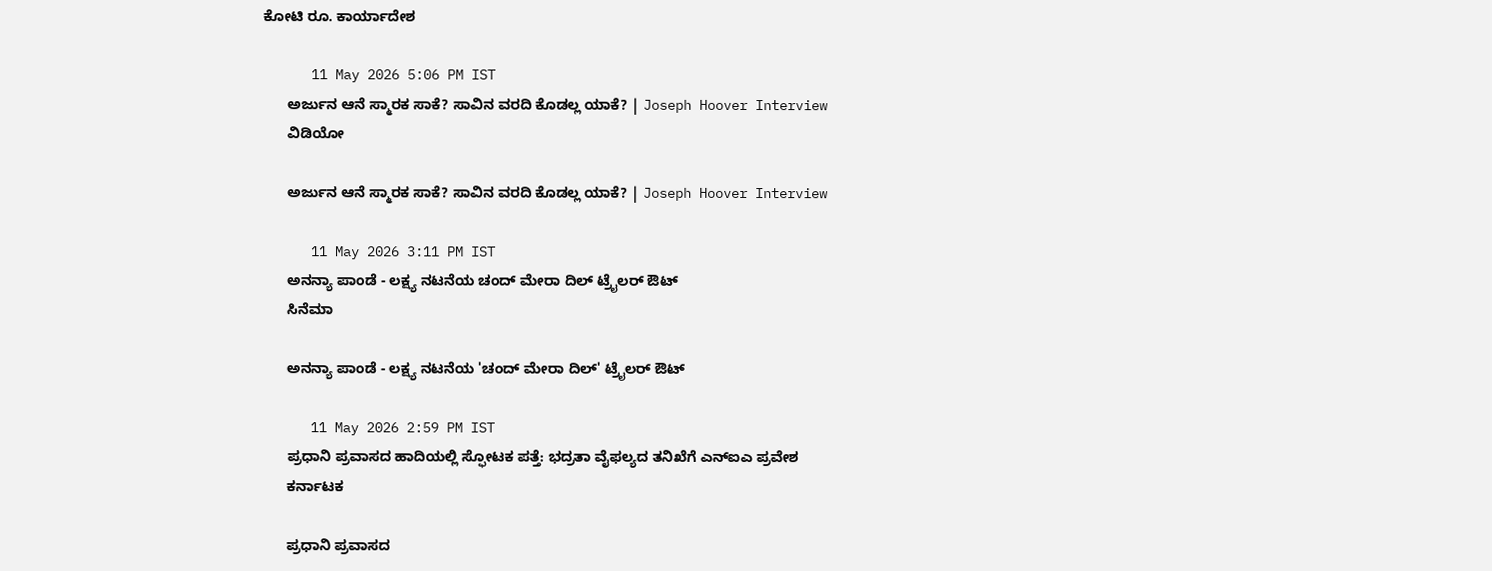ಕೋಟಿ ರೂ. ಕಾರ್ಯಾದೇಶ

      11 May 2026 5:06 PM IST
      ಅರ್ಜುನ ಆನೆ ಸ್ಮಾರಕ ಸಾಕೆ? ಸಾವಿನ ವರದಿ ಕೊಡಲ್ಲ ಯಾಕೆ? | Joseph Hoover Interview
      ವಿಡಿಯೋ

      ಅರ್ಜುನ ಆನೆ ಸ್ಮಾರಕ ಸಾಕೆ? ಸಾವಿನ ವರದಿ ಕೊಡಲ್ಲ ಯಾಕೆ? | Joseph Hoover Interview

      11 May 2026 3:11 PM IST
      ಅನನ್ಯಾ ಪಾಂಡೆ - ಲಕ್ಷ್ಯ ನಟನೆಯ ಚಂದ್ ಮೇರಾ ದಿಲ್ ಟ್ರೈಲರ್ ಔಟ್
      ಸಿನೆಮಾ

      ಅನನ್ಯಾ ಪಾಂಡೆ - ಲಕ್ಷ್ಯ ನಟನೆಯ 'ಚಂದ್ ಮೇರಾ ದಿಲ್' ಟ್ರೈಲರ್ ಔಟ್

      11 May 2026 2:59 PM IST
      ಪ್ರಧಾನಿ ಪ್ರವಾಸದ ಹಾದಿಯಲ್ಲಿ ಸ್ಫೋಟಕ ಪತ್ತೆ: ಭದ್ರತಾ ವೈಫಲ್ಯದ ತನಿಖೆಗೆ ಎನ್‌ಐಎ ಪ್ರವೇಶ
      ಕರ್ನಾಟಕ

      ಪ್ರಧಾನಿ ಪ್ರವಾಸದ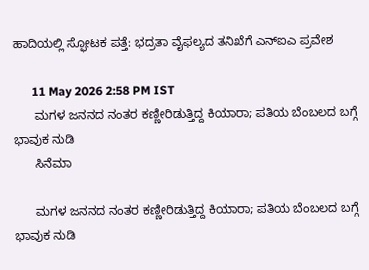ಹಾದಿಯಲ್ಲಿ ಸ್ಫೋಟಕ ಪತ್ತೆ: ಭದ್ರತಾ ವೈಫಲ್ಯದ ತನಿಖೆಗೆ ಎನ್‌ಐಎ ಪ್ರವೇಶ

      11 May 2026 2:58 PM IST
      ಮಗಳ ಜನನದ ನಂತರ ಕಣ್ಣೀರಿಡುತ್ತಿದ್ದ ಕಿಯಾರಾ; ಪತಿಯ ಬೆಂಬಲದ ಬಗ್ಗೆ ಭಾವುಕ ನುಡಿ
      ಸಿನೆಮಾ

      ಮಗಳ ಜನನದ ನಂತರ ಕಣ್ಣೀರಿಡುತ್ತಿದ್ದ ಕಿಯಾರಾ; ಪತಿಯ ಬೆಂಬಲದ ಬಗ್ಗೆ ಭಾವುಕ ನುಡಿ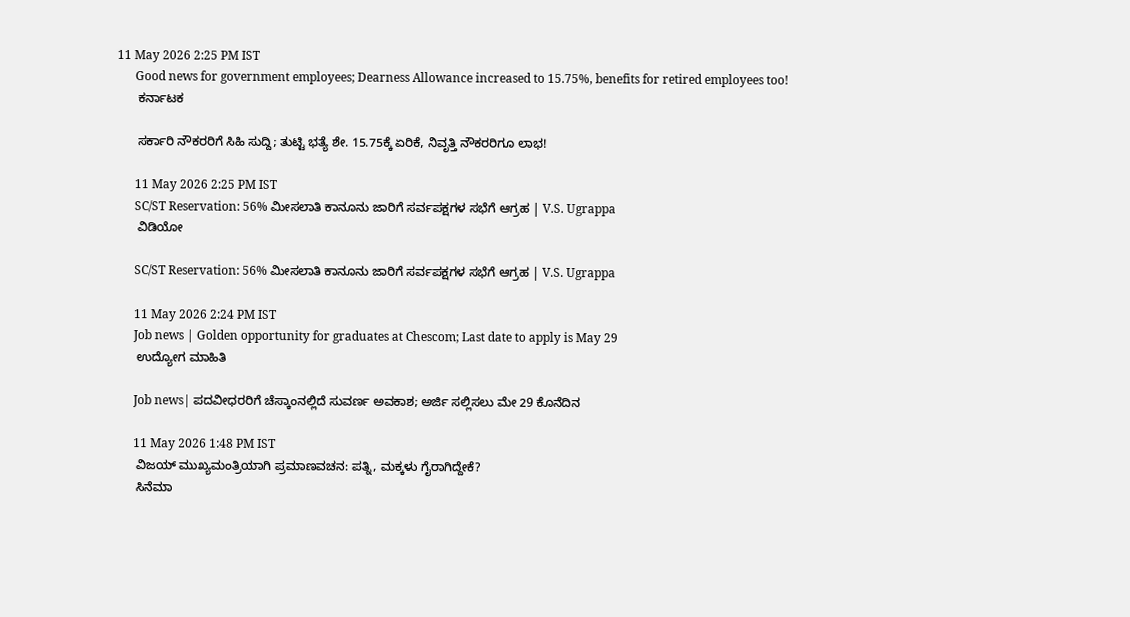11 May 2026 2:25 PM IST
      Good news for government employees; Dearness Allowance increased to 15.75%, benefits for retired employees too!
      ಕರ್ನಾಟಕ

      ಸರ್ಕಾರಿ ನೌಕರರಿಗೆ ಸಿಹಿ ಸುದ್ದಿ; ತುಟ್ಟಿ ಭತ್ಯೆ ಶೇ. 15.75ಕ್ಕೆ ಏರಿಕೆ, ನಿವೃತ್ತಿ ನೌಕರರಿಗೂ ಲಾಭ!

      11 May 2026 2:25 PM IST
      SC/ST Reservation: 56% ಮೀಸಲಾತಿ ಕಾನೂನು ಜಾರಿಗೆ ಸರ್ವಪಕ್ಷಗಳ ಸಭೆಗೆ ಆಗ್ರಹ | V.S. Ugrappa
      ವಿಡಿಯೋ

      SC/ST Reservation: 56% ಮೀಸಲಾತಿ ಕಾನೂನು ಜಾರಿಗೆ ಸರ್ವಪಕ್ಷಗಳ ಸಭೆಗೆ ಆಗ್ರಹ | V.S. Ugrappa

      11 May 2026 2:24 PM IST
      Job news | Golden opportunity for graduates at Chescom; Last date to apply is May 29
      ಉದ್ಯೋಗ ಮಾಹಿತಿ

      Job news| ಪದವೀಧರರಿಗೆ ಚೆಸ್ಕಾಂನಲ್ಲಿದೆ ಸುವರ್ಣ ಅವಕಾಶ; ಅರ್ಜಿ ಸಲ್ಲಿಸಲು ಮೇ 29 ಕೊನೆದಿನ

      11 May 2026 1:48 PM IST
      ವಿಜಯ್ ಮುಖ್ಯಮಂತ್ರಿಯಾಗಿ ಪ್ರಮಾಣವಚನ: ಪತ್ನಿ, ಮಕ್ಕಳು ಗೈರಾಗಿದ್ದೇಕೆ?
      ಸಿನೆಮಾ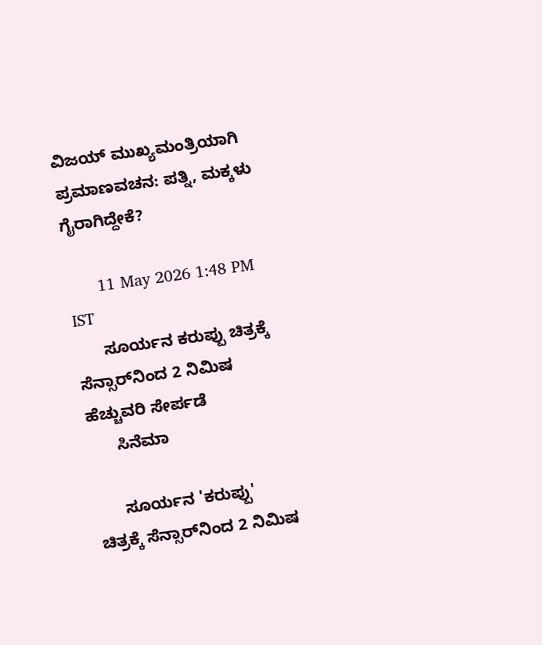ವಿಜಯ್ ಮುಖ್ಯಮಂತ್ರಿಯಾಗಿ ಪ್ರಮಾಣವಚನ: ಪತ್ನಿ, ಮಕ್ಕಳು ಗೈರಾಗಿದ್ದೇಕೆ?

      11 May 2026 1:48 PM IST
      ಸೂರ್ಯನ ಕರುಪ್ಪು ಚಿತ್ರಕ್ಕೆ ಸೆನ್ಸಾರ್‌ನಿಂದ 2 ನಿಮಿಷ ಹೆಚ್ಚುವರಿ ಸೇರ್ಪಡೆ
      ಸಿನೆಮಾ

      ಸೂರ್ಯನ 'ಕರುಪ್ಪು' ಚಿತ್ರಕ್ಕೆ ಸೆನ್ಸಾರ್‌ನಿಂದ 2 ನಿಮಿಷ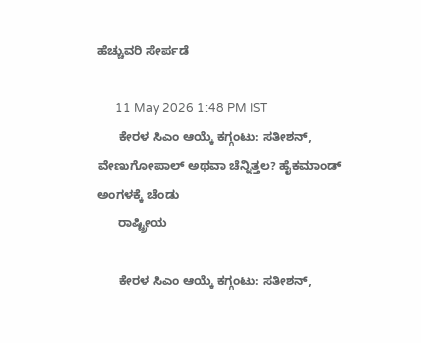ಹೆಚ್ಚುವರಿ ಸೇರ್ಪಡೆ

      11 May 2026 1:48 PM IST
      ಕೇರಳ ಸಿಎಂ ಆಯ್ಕೆ ಕಗ್ಗಂಟು: ಸತೀಶನ್, ವೇಣುಗೋಪಾಲ್ ಅಥವಾ ಚೆನ್ನಿತ್ತಲ? ಹೈಕಮಾಂಡ್ ಅಂಗಳಕ್ಕೆ ಚೆಂಡು
      ರಾಷ್ಟ್ರೀಯ

      ಕೇರಳ ಸಿಎಂ ಆಯ್ಕೆ ಕಗ್ಗಂಟು: ಸತೀಶನ್,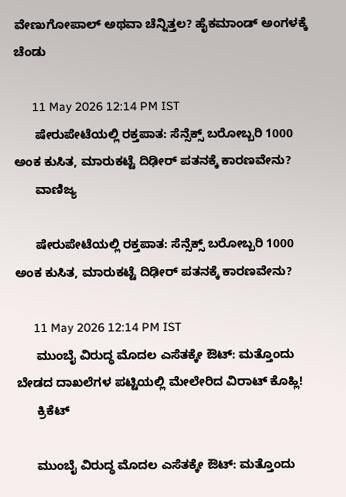ವೇಣುಗೋಪಾಲ್ ಅಥವಾ ಚೆನ್ನಿತ್ತಲ? ಹೈಕಮಾಂಡ್ ಅಂಗಳಕ್ಕೆ ಚೆಂಡು

      11 May 2026 12:14 PM IST
      ಷೇರುಪೇಟೆಯಲ್ಲಿ ರಕ್ತಪಾತ: ಸೆನ್ಸೆಕ್ಸ್ ಬರೋಬ್ಬರಿ 1000 ಅಂಕ ಕುಸಿತ, ಮಾರುಕಟ್ಟೆ ದಿಢೀರ್ ಪತನಕ್ಕೆ ಕಾರಣವೇನು?
      ವಾಣಿಜ್ಯ

      ಷೇರುಪೇಟೆಯಲ್ಲಿ ರಕ್ತಪಾತ: ಸೆನ್ಸೆಕ್ಸ್ ಬರೋಬ್ಬರಿ 1000 ಅಂಕ ಕುಸಿತ, ಮಾರುಕಟ್ಟೆ ದಿಢೀರ್ ಪತನಕ್ಕೆ ಕಾರಣವೇನು?

      11 May 2026 12:14 PM IST
      ಮುಂಬೈ ವಿರುದ್ಧ ಮೊದಲ ಎಸೆತಕ್ಕೇ ಔಟ್: ಮತ್ತೊಂದು ಬೇಡದ ದಾಖಲೆಗಳ ಪಟ್ಟಿಯಲ್ಲಿ ಮೇಲೇರಿದ ವಿರಾಟ್ ಕೊಹ್ಲಿ!
      ಕ್ರಿಕೆಟ್

      ಮುಂಬೈ ವಿರುದ್ಧ ಮೊದಲ ಎಸೆತಕ್ಕೇ ಔಟ್: ಮತ್ತೊಂದು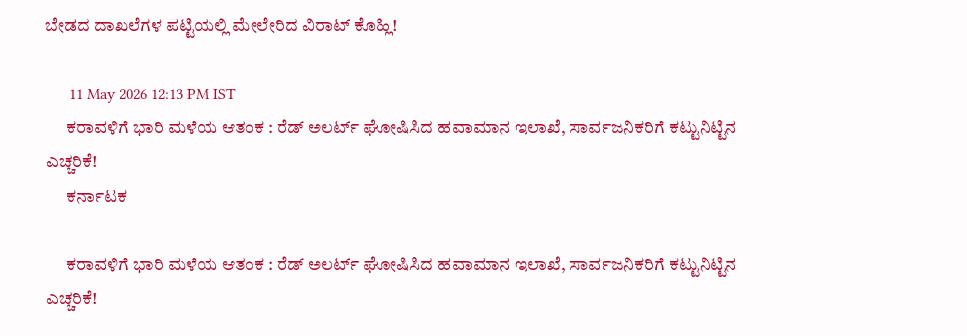ಬೇಡದ ದಾಖಲೆಗಳ ಪಟ್ಟಿಯಲ್ಲಿ ಮೇಲೇರಿದ ವಿರಾಟ್ ಕೊಹ್ಲಿ!

      11 May 2026 12:13 PM IST
      ಕರಾವಳಿಗೆ ಭಾರಿ ಮಳೆಯ ಆತಂಕ : ರೆಡ್ ಅಲರ್ಟ್ ಘೋಷಿಸಿದ ಹವಾಮಾನ ಇಲಾಖೆ, ಸಾರ್ವಜನಿಕರಿಗೆ ಕಟ್ಟುನಿಟ್ಟಿನ ಎಚ್ಚರಿಕೆ!
      ಕರ್ನಾಟಕ

      ಕರಾವಳಿಗೆ ಭಾರಿ ಮಳೆಯ ಆತಂಕ : ರೆಡ್ ಅಲರ್ಟ್ ಘೋಷಿಸಿದ ಹವಾಮಾನ ಇಲಾಖೆ, ಸಾರ್ವಜನಿಕರಿಗೆ ಕಟ್ಟುನಿಟ್ಟಿನ ಎಚ್ಚರಿಕೆ!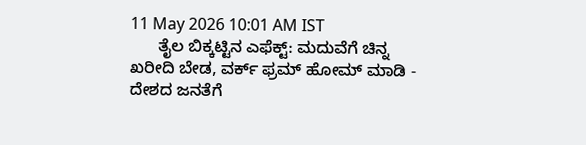11 May 2026 10:01 AM IST
      ತೈಲ ಬಿಕ್ಕಟ್ಟಿನ ಎಫೆಕ್ಟ್: ಮದುವೆಗೆ ಚಿನ್ನ ಖರೀದಿ ಬೇಡ, ವರ್ಕ್ ಫ್ರಮ್ ಹೋಮ್ ಮಾಡಿ - ದೇಶದ ಜನತೆಗೆ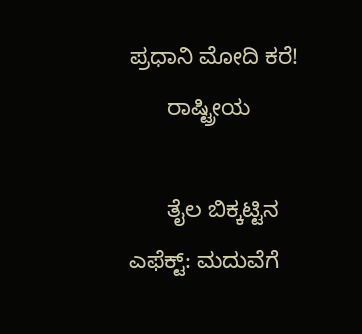ಪ್ರಧಾನಿ ಮೋದಿ ಕರೆ!
      ರಾಷ್ಟ್ರೀಯ

      ತೈಲ ಬಿಕ್ಕಟ್ಟಿನ ಎಫೆಕ್ಟ್: ಮದುವೆಗೆ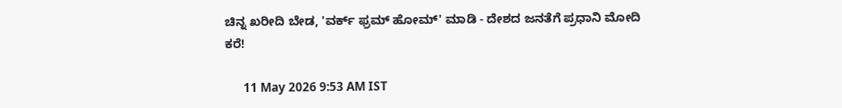ಚಿನ್ನ ಖರೀದಿ ಬೇಡ, 'ವರ್ಕ್ ಫ್ರಮ್ ಹೋಮ್' ಮಾಡಿ - ದೇಶದ ಜನತೆಗೆ ಪ್ರಧಾನಿ ಮೋದಿ ಕರೆ!

      11 May 2026 9:53 AM IST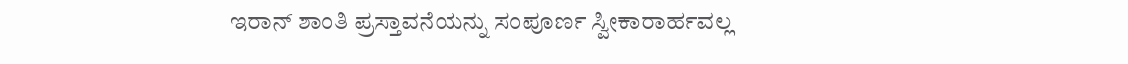ಇರಾನ್ ಶಾಂತಿ ಪ್ರಸ್ತಾವನೆಯನ್ನು ಸಂಪೂರ್ಣ ಸ್ವೀಕಾರಾರ್ಹವಲ್ಲ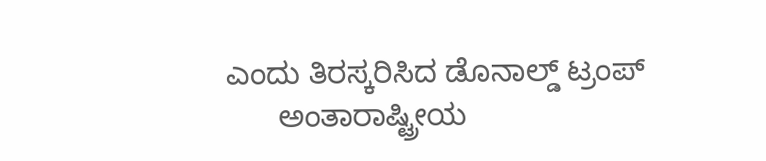ಎಂದು ತಿರಸ್ಕರಿಸಿದ ಡೊನಾಲ್ಡ್ ಟ್ರಂಪ್
      ಅಂತಾರಾಷ್ಟ್ರೀಯ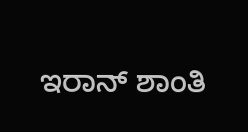ಇರಾನ್ ಶಾಂತಿ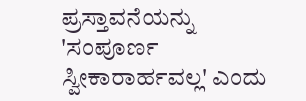ಪ್ರಸ್ತಾವನೆಯನ್ನು 'ಸಂಪೂರ್ಣ ಸ್ವೀಕಾರಾರ್ಹವಲ್ಲ' ಎಂದು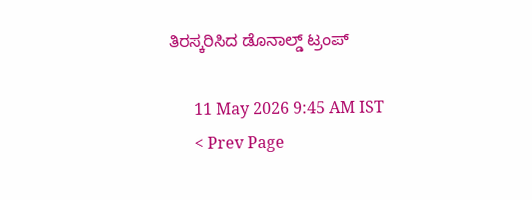ತಿರಸ್ಕರಿಸಿದ ಡೊನಾಲ್ಡ್ ಟ್ರಂಪ್

      11 May 2026 9:45 AM IST
      < Prev Page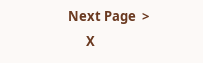Next Page  >
      X